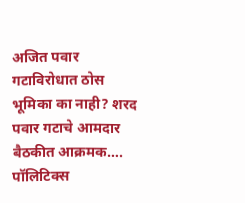अजित पवार गटाविरोधात ठोस भूमिका का नाही? शरद पवार गटाचे आमदार बैठकीत आक्रमक….
पॉलिटिक्स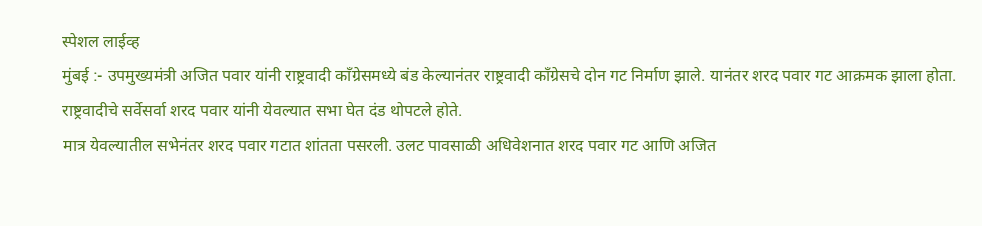स्पेशल लाईव्ह
मुंबई :- उपमुख्यमंत्री अजित पवार यांनी राष्ट्रवादी काँग्रेसमध्ये बंड केल्यानंतर राष्ट्रवादी काँग्रेसचे दोन गट निर्माण झाले. यानंतर शरद पवार गट आक्रमक झाला होता. राष्ट्रवादीचे सर्वेसर्वा शरद पवार यांनी येवल्यात सभा घेत दंड थोपटले होते.
मात्र येवल्यातील सभेनंतर शरद पवार गटात शांतता पसरली. उलट पावसाळी अधिवेशनात शरद पवार गट आणि अजित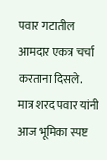पवार गटातील आमदार एकत्र चर्चा करताना दिसले.
मात्र शरद पवार यांनी आज भूमिका स्पष्ट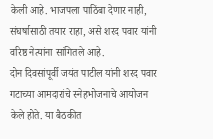केली आहे. भाजपला पाठिंबा देणार नाही, संघर्षासाठी तयार राहा, असे शरद पवार यांनी वरिष्ठ नेत्यांना सांगितले आहे.
दोन दिवसांपूर्वी जयंत पाटील यांनी शरद पवार गटाच्या आमदारांचे स्नेहभोजनाचे आयोजन केले होते. या बैठकीत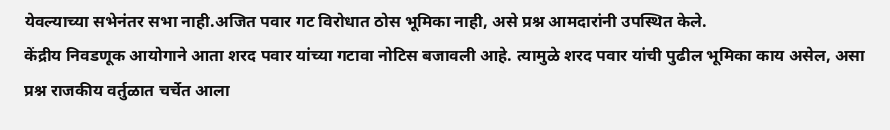येवल्याच्या सभेनंतर सभा नाही.अजित पवार गट विरोधात ठोस भूमिका नाही, असे प्रश्न आमदारांनी उपस्थित केले.
केंद्रीय निवडणूक आयोगाने आता शरद पवार यांच्या गटावा नोटिस बजावली आहे. त्यामुळे शरद पवार यांची पुढील भूमिका काय असेल, असा प्रश्न राजकीय वर्तुळात चर्चेत आला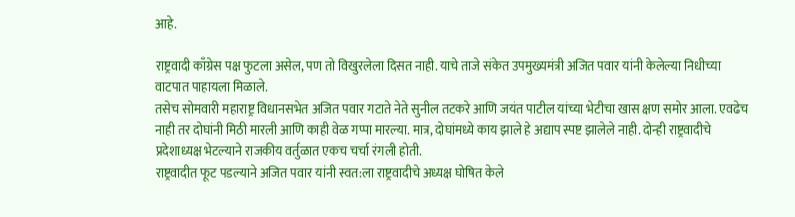आहे.

राष्ट्रवादी काँग्रेस पक्ष फुटला असेल, पण तो विखुरलेला दिसत नाही. याचे ताजे संकेत उपमुख्यमंत्री अजित पवार यांनी केलेल्या निधीच्या वाटपात पाहायला मिळाले.
तसेच सोमवारी महाराष्ट्र विधानसभेत अजित पवार गटाते नेते सुनील तटकरे आणि जयंत पाटील यांच्या भेटीचा खास क्षण समोर आला. एवढेच नाही तर दोघांनी मिठी मारली आणि काही वेळ गप्पा मारल्या. मात्र, दोघांमध्ये काय झाले हे अद्याप स्पष्ट झालेले नाही. दोन्ही राष्ट्रवादीचे प्रदेशाध्यक्ष भेटल्याने राजकीय वर्तुळात एकच चर्चा रंगली होती.
राष्ट्रवादीत फूट पडल्याने अजित पवार यांनी स्वत:ला राष्ट्रवादीचे अध्यक्ष घोषित केले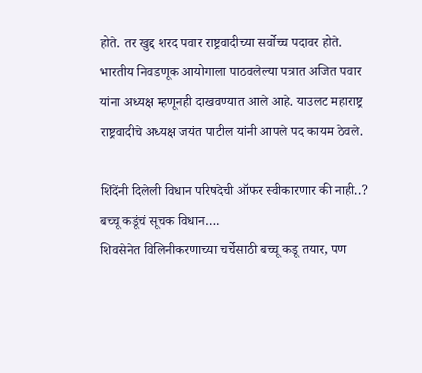होते. तर खुद्द शरद पवार राष्ट्रवादीच्या सर्वोच्च पदावर होते. भारतीय निवडणूक आयोगाला पाठवलेल्या पत्रात अजित पवार यांना अध्यक्ष म्हणूनही दाखवण्यात आले आहे. याउलट महाराष्ट्र राष्ट्रवादीचे अध्यक्ष जयंत पाटील यांनी आपले पद कायम ठेवले.

शिंदेंनी दिलेली विधान परिषदेची ऑफर स्वीकारणार की नाही..? बच्चू कडूंचं सूचक विधान….
शिवसेनेत विलिनीकरणाच्या चर्चेसाठी बच्चू कडू तयार, पण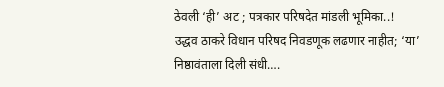ठेवली ‘ही’ अट ; पत्रकार परिषदेत मांडली भूमिका..!
उद्धव ठाकरे विधान परिषद निवडणूक लढणार नाहीत; ‘या’ निष्ठावंताला दिली संधी….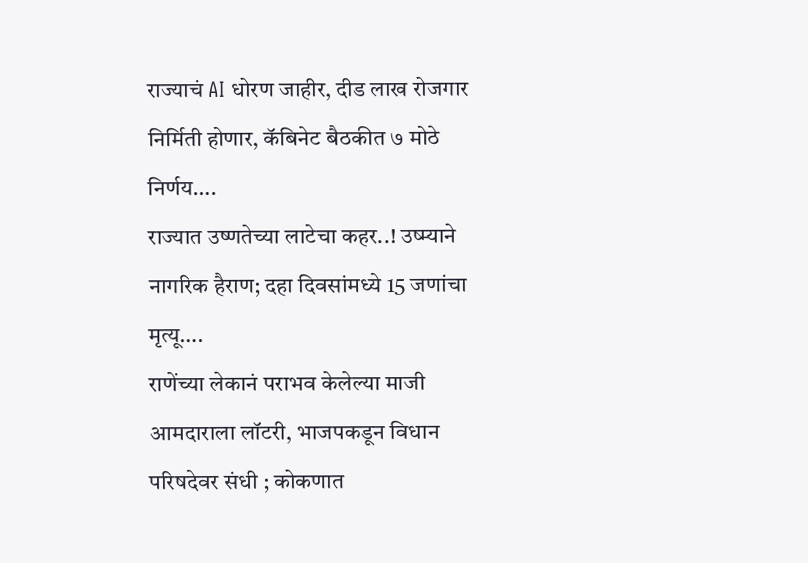राज्याचं AI धोरण जाहीर, दीड लाख रोजगार निर्मिती होणार, कॅबिनेट बैठकीत ७ मोठे निर्णय….
राज्यात उष्णतेच्या लाटेचा कहर..! उष्म्याने नागरिक हैराण; दहा दिवसांमध्ये 15 जणांचा मृत्यू….
राणेंच्या लेकानं पराभव केलेल्या माजी आमदाराला लॉटरी, भाजपकडून विधान परिषदेवर संधी ; कोकणात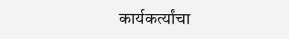कार्यकर्त्यांचा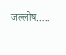जल्लोष…..